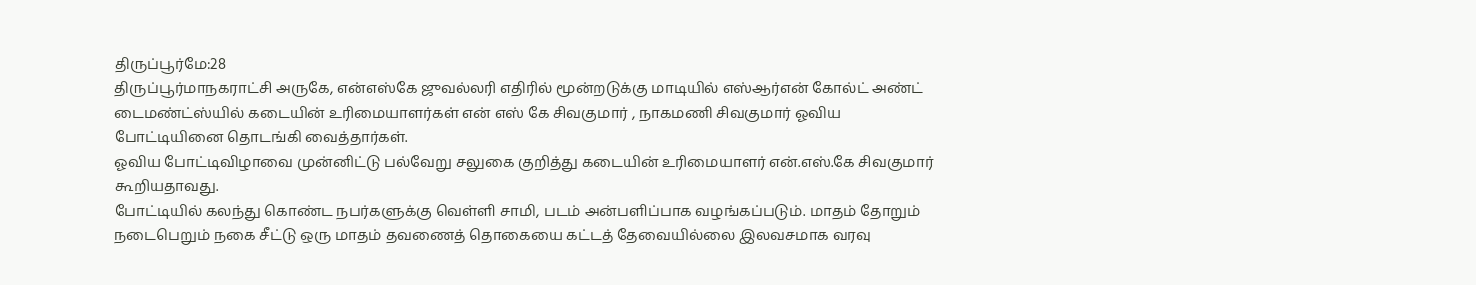திருப்பூர்மே:28
திருப்பூர்மாநகராட்சி அருகே, என்எஸ்கே ஜுவல்லரி எதிரில் மூன்றடுக்கு மாடியில் எஸ்ஆர்என் கோல்ட் அண்ட் டைமண்ட்ஸ்யில் கடையின் உரிமையாளர்கள் என் எஸ் கே சிவகுமார் , நாகமணி சிவகுமார் ஓவிய போட்டியினை தொடங்கி வைத்தார்கள்.
ஓவிய போட்டிவிழாவை முன்னிட்டு பல்வேறு சலுகை குறித்து கடையின் உரிமையாளர் என்.எஸ்.கே சிவகுமார் கூறியதாவது.
போட்டியில் கலந்து கொண்ட நபர்களுக்கு வெள்ளி சாமி, படம் அன்பளிப்பாக வழங்கப்படும். மாதம் தோறும் நடைபெறும் நகை சீட்டு ஒரு மாதம் தவணைத் தொகையை கட்டத் தேவையில்லை இலவசமாக வரவு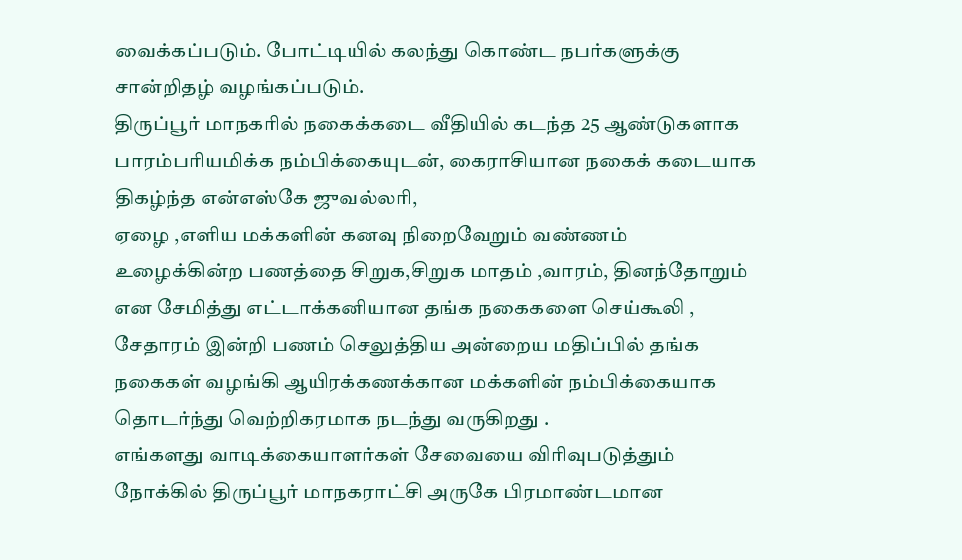வைக்கப்படும். போட்டியில் கலந்து கொண்ட நபர்களுக்கு சான்றிதழ் வழங்கப்படும்.
திருப்பூர் மாநகரில் நகைக்கடை வீதியில் கடந்த 25 ஆண்டுகளாக பாரம்பரியமிக்க நம்பிக்கையுடன், கைராசியான நகைக் கடையாக திகழ்ந்த என்எஸ்கே ஜுவல்லரி,
ஏழை ,எளிய மக்களின் கனவு நிறைவேறும் வண்ணம் உழைக்கின்ற பணத்தை சிறுக,சிறுக மாதம் ,வாரம், தினந்தோறும் என சேமித்து எட்டாக்கனியான தங்க நகைகளை செய்கூலி , சேதாரம் இன்றி பணம் செலுத்திய அன்றைய மதிப்பில் தங்க நகைகள் வழங்கி ஆயிரக்கணக்கான மக்களின் நம்பிக்கையாக தொடர்ந்து வெற்றிகரமாக நடந்து வருகிறது .
எங்களது வாடிக்கையாளர்கள் சேவையை விரிவுபடுத்தும் நோக்கில் திருப்பூர் மாநகராட்சி அருகே பிரமாண்டமான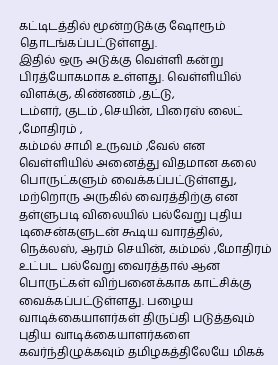கட்டிடத்தில் மூன்றடுக்கு ஷோரூம் தொடங்கப்பட்டுள்ளது.
இதில் ஒரு அடுக்கு வெள்ளி கன்று பிரத்யோகமாக உள்ளது. வெள்ளியில் விளக்கு, கிண்ணம் ,தட்டு,
டம்ளர், குடம் ,செயின், பிரைஸ் லைட் ,மோதிரம் ,
கம்மல் சாமி உருவம் ,வேல் என வெள்ளியில் அனைத்து விதமான கலை பொருட்களும் வைக்கப்பட்டுள்ளது, மற்றொரு அருகில் வைரத்திற்கு என தள்ளுபடி விலையில் பல்வேறு புதிய டிசைன்களுடன் கூடிய வாரத்தில், நெக்லஸ், ஆரம் செயின், கம்மல் ,மோதிரம் உட்பட பல்வேறு வைரத்தால் ஆன பொருட்கள் விற்பனைக்காக காட்சிக்கு வைக்கப்பட்டுள்ளது. பழைய வாடிக்கையாளர்கள் திருப்தி படுத்தவும் புதிய வாடிக்கையாளர்களை கவர்ந்திழுக்கவும் தமிழகத்திலேயே மிகக்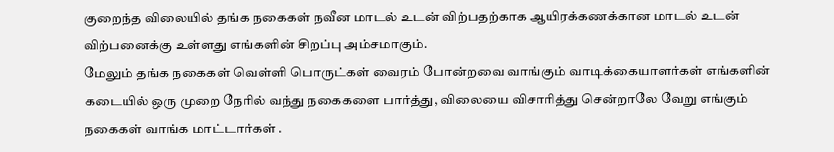குறைந்த விலையில் தங்க நகைகள் நவீன மாடல் உடன் விற்பதற்காக ஆயிரக்கணக்கான மாடல் உடன் விற்பனைக்கு உள்ளது எங்களின் சிறப்பு அம்சமாகும்.
மேலும் தங்க நகைகள் வெள்ளி பொருட்கள் வைரம் போன்றவை வாங்கும் வாடிக்கையாளர்கள் எங்களின் கடையில் ஒரு முறை நேரில் வந்து நகைகளை பார்த்து, விலையை விசாரித்து சென்றாலே வேறு எங்கும் நகைகள் வாங்க மாட்டார்கள் .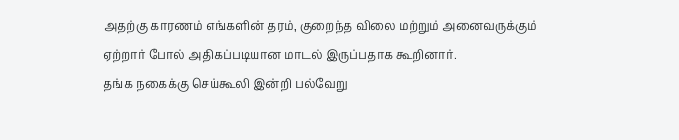அதற்கு காரணம் எங்களின் தரம், குறைந்த விலை மற்றும் அனைவருக்கும் ஏற்றார் போல் அதிகப்படியான மாடல் இருப்பதாக கூறினார்.
தங்க நகைக்கு செய்கூலி இன்றி பல்வேறு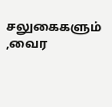சலுகைகளும் ,வைர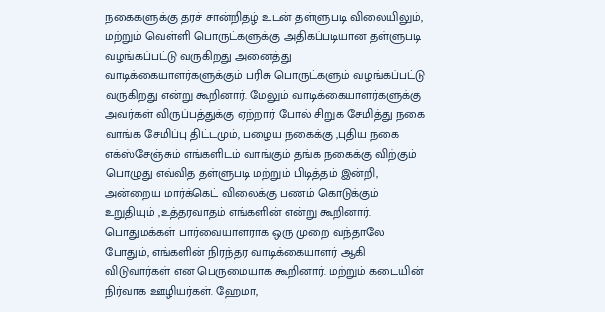நகைகளுக்கு தரச் சான்றிதழ் உடன் தள்ளுபடி விலையிலும், மற்றும் வெள்ளி பொருட்களுக்கு அதிகப்படியான தள்ளுபடி வழங்கப்பட்டு வருகிறது அனைத்து வாடிக்கையாளர்களுக்கும் பரிசு பொருட்களும் வழங்கப்பட்டு வருகிறது என்று கூறினார். மேலும் வாடிக்கையாளர்களுக்கு அவர்கள் விருப்பத்துக்கு ஏற்றார் போல் சிறுக சேமித்து நகை வாங்க சேமிப்பு திட்டமும், பழைய நகைக்கு ,புதிய நகை எக்ஸ்சேஞ்சும் எங்களிடம் வாங்கும் தங்க நகைக்கு விற்கும் பொழுது எவ்வித தள்ளுபடி மற்றும் பிடித்தம் இன்றி, அன்றைய மார்க்கெட் விலைக்கு பணம் கொடுக்கும் உறுதியும் ,உத்தரவாதம் எங்களின் என்று கூறினார். பொதுமக்கள் பார்வையாளராக ஒரு முறை வந்தாலே போதும், எங்களின் நிரந்தர வாடிக்கையாளர் ஆகி விடுவார்கள் என பெருமையாக கூறினார். மற்றும் கடையின் நிர்வாக ஊழியர்கள். ஹேமா,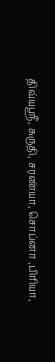திவ்யஸ்ரீ, சுருதி, சரண்யா, சொப்னா ,பிரியா,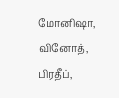மோனிஷா, வினோத், பிரதீப்,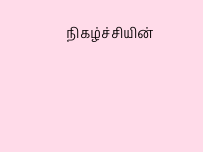நிகழ்ச்சியின்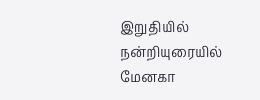இறுதியில் நன்றியுரையில் மேனகா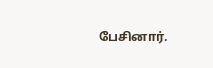பேசினார்.